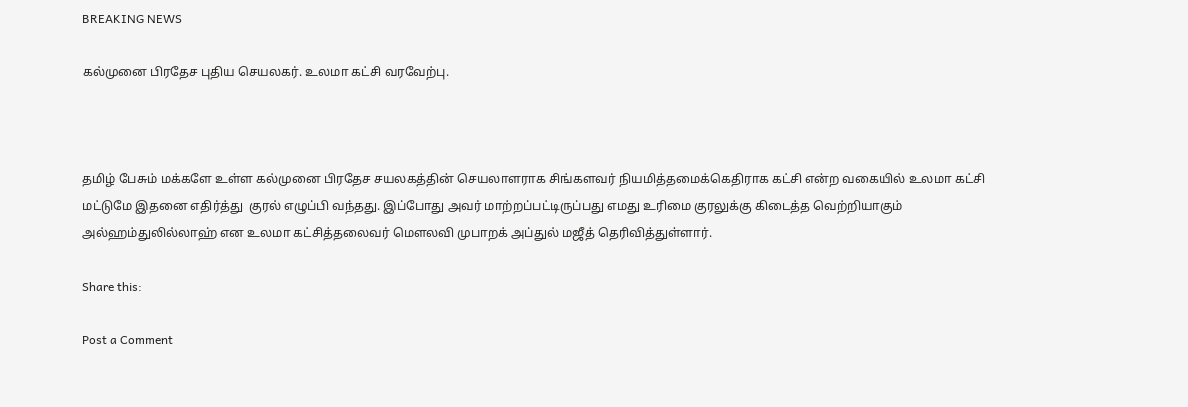BREAKING NEWS

கல்முனை பிரதேச புதிய செயலகர். உலமா கட்சி வரவேற்பு.



தமிழ் பேசும் மக்களே உள்ள கல்முனை பிரதேச சயலகத்தின் செயலாளராக சிங்களவர் நியமித்தமைக்கெதிராக கட்சி என்ற வகையில் உலமா கட்சி மட்டுமே இதனை எதிர்த்து  குரல் எழுப்பி வந்தது. இப்போது அவர் மாற்றப்பட்டிருப்பது எமது உரிமை குரலுக்கு கிடைத்த வெற்றியாகும்  அல்ஹம்துலில்லாஹ் என உலமா கட்சித்தலைவர் மௌலவி முபாறக் அப்துல் மஜீத் தெரிவித்துள்ளார்.

Share this:

Post a Comment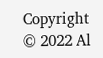Copyright © 2022 Al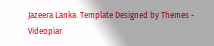Jazeera Lanka. Template Designed by Themes - Videopiar